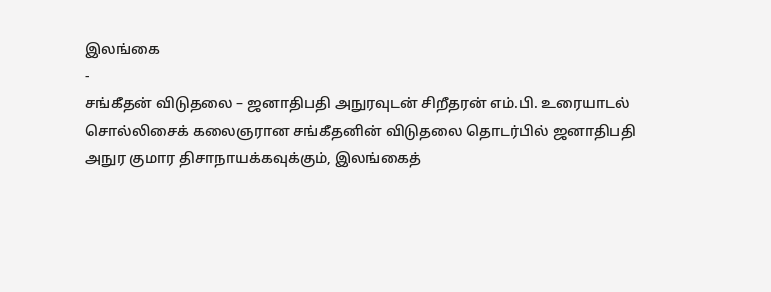இலங்கை
-
சங்கீதன் விடுதலை – ஜனாதிபதி அநுரவுடன் சிறீதரன் எம்.பி. உரையாடல்
சொல்லிசைக் கலைஞரான சங்கீதனின் விடுதலை தொடர்பில் ஜனாதிபதி அநுர குமார திசாநாயக்கவுக்கும், இலங்கைத்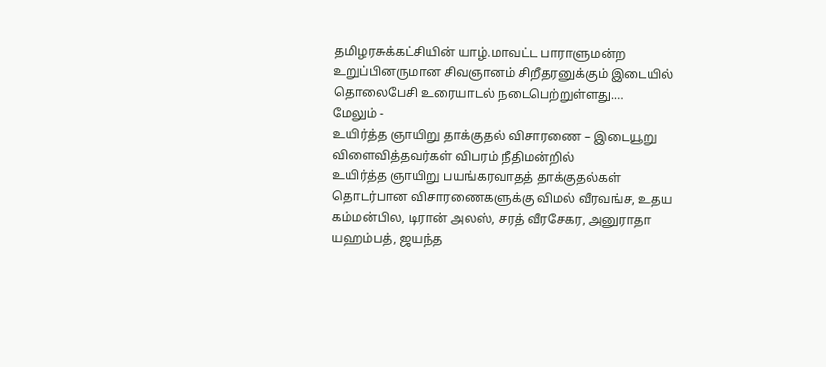தமிழரசுக்கட்சியின் யாழ்.மாவட்ட பாராளுமன்ற உறுப்பினருமான சிவஞானம் சிறீதரனுக்கும் இடையில் தொலைபேசி உரையாடல் நடைபெற்றுள்ளது.…
மேலும் -
உயிர்த்த ஞாயிறு தாக்குதல் விசாரணை – இடையூறு விளைவித்தவர்கள் விபரம் நீதிமன்றில்
உயிர்த்த ஞாயிறு பயங்கரவாதத் தாக்குதல்கள் தொடர்பான விசாரணைகளுக்கு விமல் வீரவங்ச, உதய கம்மன்பில, டிரான் அலஸ், சரத் வீரசேகர, அனுராதா யஹம்பத், ஜயந்த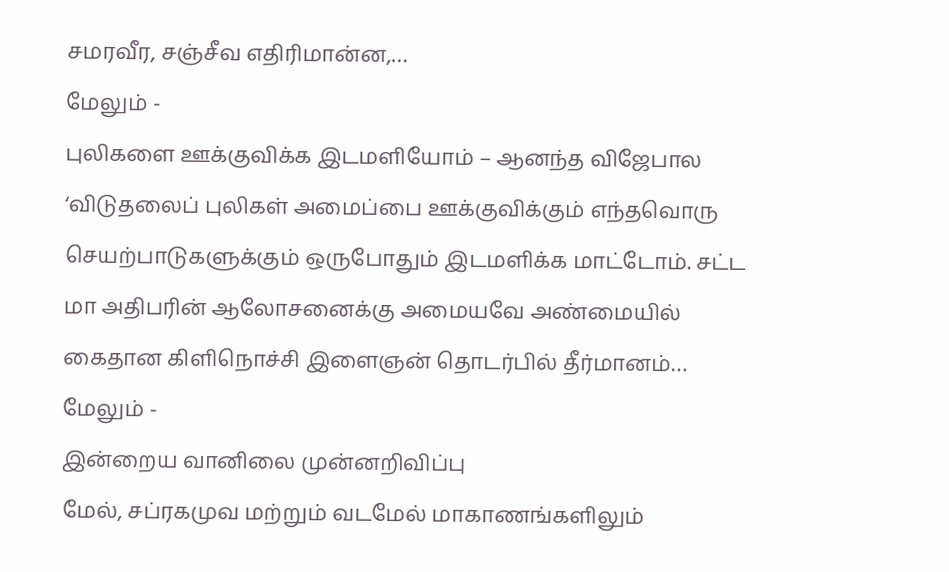சமரவீர, சஞ்சீவ எதிரிமான்ன,…
மேலும் -
புலிகளை ஊக்குவிக்க இடமளியோம் – ஆனந்த விஜேபால
‘விடுதலைப் புலிகள் அமைப்பை ஊக்குவிக்கும் எந்தவொரு செயற்பாடுகளுக்கும் ஒருபோதும் இடமளிக்க மாட்டோம். சட்ட மா அதிபரின் ஆலோசனைக்கு அமையவே அண்மையில் கைதான கிளிநொச்சி இளைஞன் தொடர்பில் தீர்மானம்…
மேலும் -
இன்றைய வானிலை முன்னறிவிப்பு
மேல், சப்ரகமுவ மற்றும் வடமேல் மாகாணங்களிலும்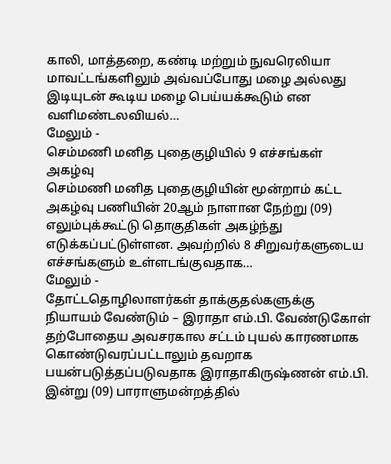காலி, மாத்தறை, கண்டி மற்றும் நுவரெலியா மாவட்டங்களிலும் அவ்வப்போது மழை அல்லது இடியுடன் கூடிய மழை பெய்யக்கூடும் என வளிமண்டலவியல்…
மேலும் -
செம்மணி மனித புதைகுழியில் 9 எச்சங்கள் அகழ்வு
செம்மணி மனித புதைகுழியின் மூன்றாம் கட்ட அகழ்வு பணியின் 20ஆம் நாளான நேற்று (09) எலும்புக்கூட்டு தொகுதிகள் அகழ்ந்து எடுக்கப்பட்டுள்ளன. அவற்றில் 8 சிறுவர்களுடைய எச்சங்களும் உள்ளடங்குவதாக…
மேலும் -
தோட்டதொழிலாளர்கள் தாக்குதல்களுக்கு நியாயம் வேண்டும் – இராதா எம்.பி. வேண்டுகோள்
தற்போதைய அவசரகால சட்டம் புயல் காரணமாக கொண்டுவரப்பட்டாலும் தவறாக பயன்படுத்தப்படுவதாக இராதாகிருஷ்ணன் எம்.பி. இன்று (09) பாராளுமன்றத்தில்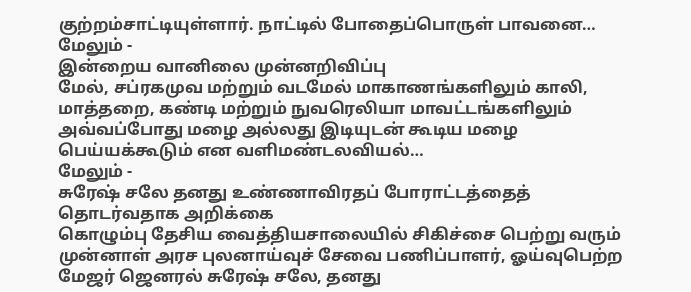குற்றம்சாட்டியுள்ளார். நாட்டில் போதைப்பொருள் பாவனை…
மேலும் -
இன்றைய வானிலை முன்னறிவிப்பு
மேல், சப்ரகமுவ மற்றும் வடமேல் மாகாணங்களிலும் காலி, மாத்தறை, கண்டி மற்றும் நுவரெலியா மாவட்டங்களிலும் அவ்வப்போது மழை அல்லது இடியுடன் கூடிய மழை பெய்யக்கூடும் என வளிமண்டலவியல்…
மேலும் -
சுரேஷ் சலே தனது உண்ணாவிரதப் போராட்டத்தைத் தொடர்வதாக அறிக்கை
கொழும்பு தேசிய வைத்தியசாலையில் சிகிச்சை பெற்று வரும் முன்னாள் அரச புலனாய்வுச் சேவை பணிப்பாளர், ஓய்வுபெற்ற மேஜர் ஜெனரல் சுரேஷ் சலே, தனது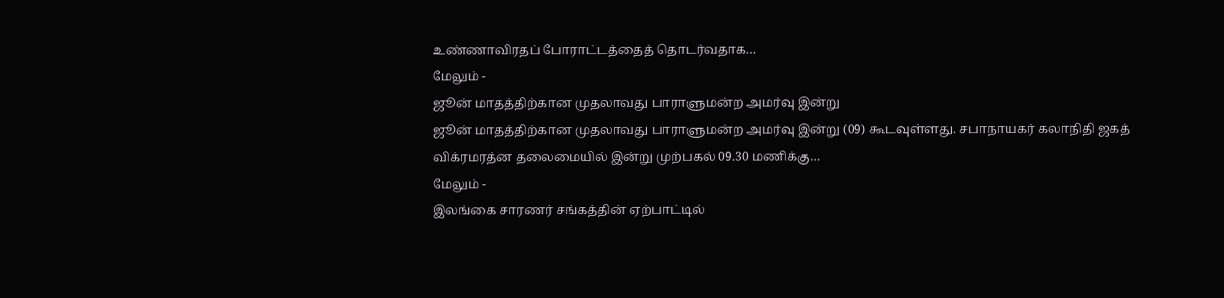உண்ணாவிரதப் போராட்டத்தைத் தொடர்வதாக…
மேலும் -
ஜூன் மாதத்திற்கான முதலாவது பாராளுமன்ற அமர்வு இன்று
ஜூன் மாதத்திற்கான முதலாவது பாராளுமன்ற அமர்வு இன்று (09) கூடவுள்ளது. சபாநாயகர் கலாநிதி ஜகத் விக்ரமரத்ன தலைமையில் இன்று முற்பகல் 09.30 மணிக்கு…
மேலும் -
இலங்கை சாரணர் சங்கத்தின் ஏற்பாட்டில்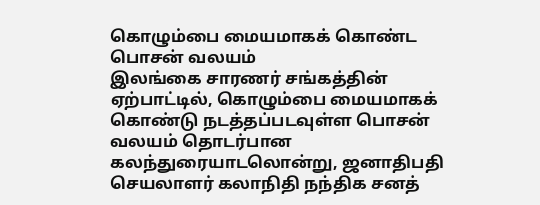கொழும்பை மையமாகக் கொண்ட பொசன் வலயம்
இலங்கை சாரணர் சங்கத்தின் ஏற்பாட்டில், கொழும்பை மையமாகக் கொண்டு நடத்தப்படவுள்ள பொசன் வலயம் தொடர்பான கலந்துரையாடலொன்று, ஜனாதிபதி செயலாளர் கலாநிதி நந்திக சனத்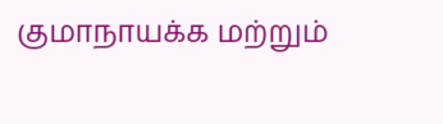குமாநாயக்க மற்றும்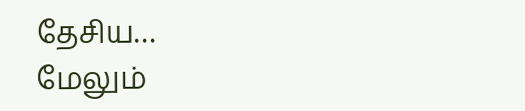தேசிய…
மேலும்